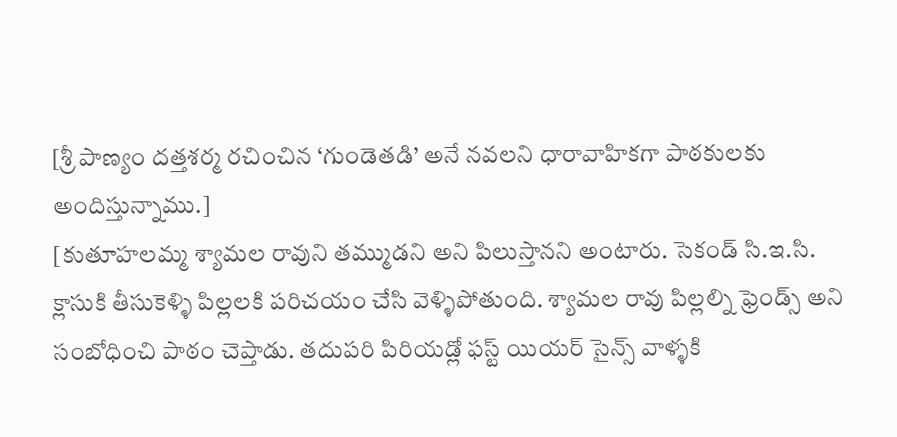[శ్రీ పాణ్యం దత్తశర్మ రచించిన ‘గుండెతడి’ అనే నవలని ధారావాహికగా పాఠకులకు అందిస్తున్నాము.]
[కుతూహలమ్మ శ్యామల రావుని తమ్ముడని అని పిలుస్తానని అంటారు. సెకండ్ సి.ఇ.సి. క్లాసుకి తీసుకెళ్ళి పిల్లలకి పరిచయం చేసి వెళ్ళిపోతుంది. శ్యామల రావు పిల్లల్ని ఫ్రెండ్స్ అని సంబోధించి పాఠం చెప్తాడు. తదుపరి పిరియడ్లో ఫస్ట్ యియర్ సైన్స్ వాళ్ళకి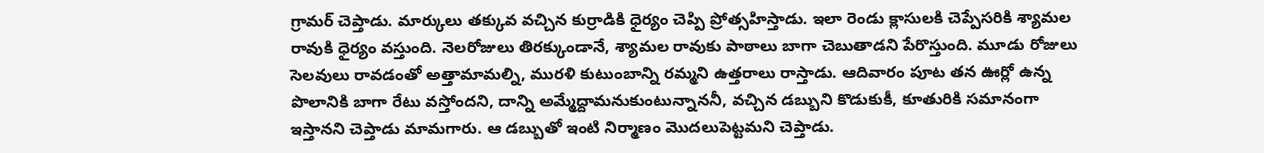గ్రామర్ చెప్తాడు. మార్కులు తక్కువ వచ్చిన కుర్రాడికి ధైర్యం చెప్పి ప్రోత్సహిస్తాడు. ఇలా రెండు క్లాసులకి చెప్పేసరికి శ్యామల రావుకి ధైర్యం వస్తుంది. నెలరోజులు తిరక్కుండానే, శ్యామల రావుకు పాఠాలు బాగా చెబుతాడని పేరొస్తుంది. మూడు రోజులు సెలవులు రావడంతో అత్తామామల్ని, మురళి కుటుంబాన్ని రమ్మని ఉత్తరాలు రాస్తాడు. ఆదివారం పూట తన ఊర్లో ఉన్న పొలానికి బాగా రేటు వస్తోందని, దాన్ని అమ్మేద్దామనుకుంటున్నాననీ, వచ్చిన డబ్బుని కొడుకుకీ, కూతురికి సమానంగా ఇస్తానని చెప్తాడు మామగారు. ఆ డబ్బుతో ఇంటి నిర్మాణం మొదలుపెట్టమని చెప్తాడు.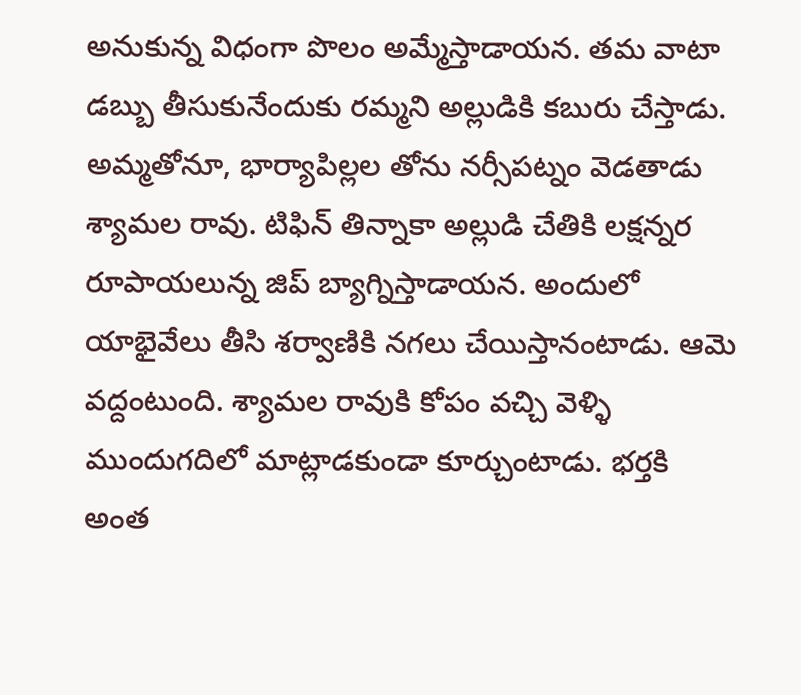అనుకున్న విధంగా పొలం అమ్మేస్తాడాయన. తమ వాటా డబ్బు తీసుకునేందుకు రమ్మని అల్లుడికి కబురు చేస్తాడు. అమ్మతోనూ, భార్యాపిల్లల తోను నర్సీపట్నం వెడతాడు శ్యామల రావు. టిఫిన్ తిన్నాకా అల్లుడి చేతికి లక్షన్నర రూపాయలున్న జిప్ బ్యాగ్నిస్తాడాయన. అందులో యాభైవేలు తీసి శర్వాణికి నగలు చేయిస్తానంటాడు. ఆమె వద్దంటుంది. శ్యామల రావుకి కోపం వచ్చి వెళ్ళి ముందుగదిలో మాట్లాడకుండా కూర్చుంటాడు. భర్తకి అంత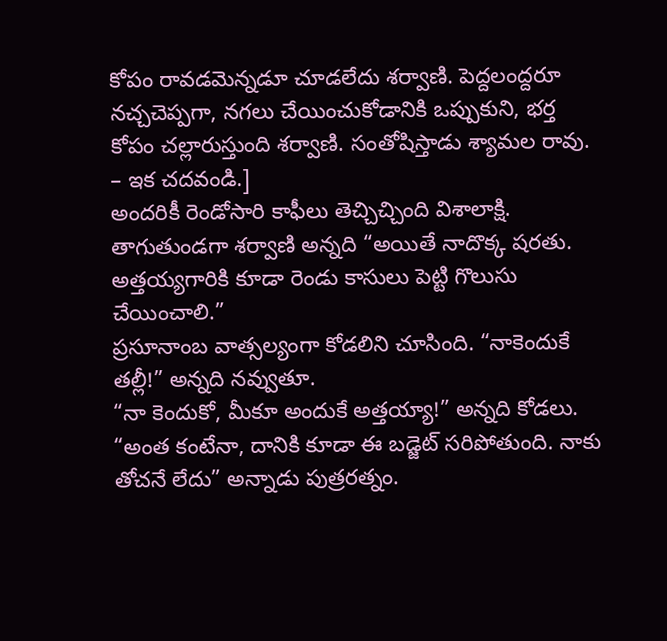కోపం రావడమెన్నడూ చూడలేదు శర్వాణి. పెద్దలంద్దరూ నచ్చచెప్పగా, నగలు చేయించుకోడానికి ఒప్పుకుని, భర్త కోపం చల్లారుస్తుంది శర్వాణి. సంతోషిస్తాడు శ్యామల రావు. – ఇక చదవండి.]
అందరికీ రెండోసారి కాఫీలు తెచ్చిచ్చింది విశాలాక్షి. తాగుతుండగా శర్వాణి అన్నది “అయితే నాదొక్క షరతు. అత్తయ్యగారికి కూడా రెండు కాసులు పెట్టి గొలుసు చేయించాలి.”
ప్రసూనాంబ వాత్సల్యంగా కోడలిని చూసింది. “నాకెందుకే తల్లీ!” అన్నది నవ్వుతూ.
“నా కెందుకో, మీకూ అందుకే అత్తయ్యా!” అన్నది కోడలు.
“అంత కంటేనా, దానికి కూడా ఈ బడ్జెట్ సరిపోతుంది. నాకు తోచనే లేదు” అన్నాడు పుత్రరత్నం.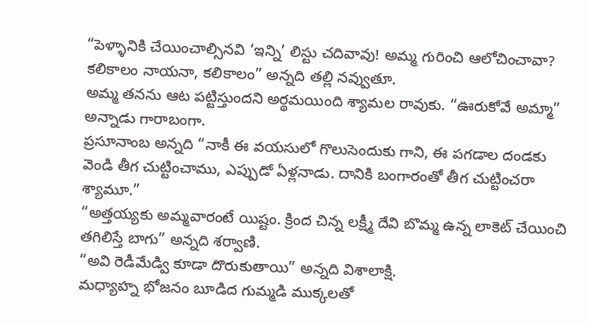“పెళ్ళానికి చేయించాల్సినవి ‘ఇన్ని’ లిస్టు చదివావు! అమ్మ గురించి ఆలోచించావా? కలికాలం నాయనా, కలికాలం” అన్నది తల్లి నవ్వుతూ.
అమ్మ తనను ఆట పట్టిస్తుందని అర్థమయింది శ్యామల రావుకు. “ఊరుకోవే అమ్మా” అన్నాడు గారాబంగా.
ప్రసూనాంబ అన్నది “నాకీ ఈ వయసులో గొలుసెందుకు గాని, ఈ పగడాల దండకు వెండి తీగ చుట్టించాము, ఎప్పుడో ఏళ్లనాడు. దానికి బంగారంతో తీగ చుట్టించరా శ్యామూ.”
“అత్తయ్యకు అమ్మవారంటే యిష్టం. క్రింద చిన్న లక్ష్మీ దేవి బొమ్మ ఉన్న లాకెట్ చేయించి తగిలిస్తే బాగు” అన్నది శర్వాణి.
“అవి రెడీమేడ్వి కూడా దొరుకుతాయి” అన్నది విశాలాక్షి.
మధ్యాహ్న భోజనం బూడిద గుమ్మడి ముక్కలతో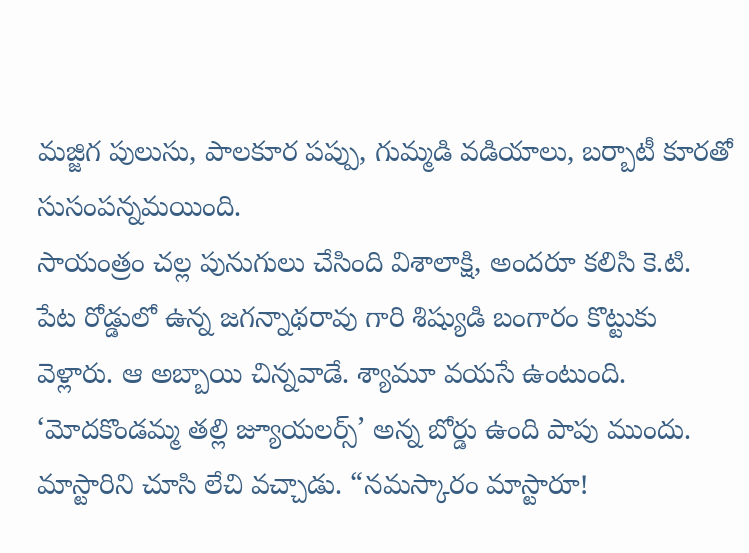మజ్జిగ పులుసు, పాలకూర పప్పు, గుమ్మడి వడియాలు, బర్బాటీ కూరతో సుసంపన్నమయింది.
సాయంత్రం చల్ల పునుగులు చేసింది విశాలాక్షి, అందరూ కలిసి కె.టి. పేట రోడ్డులో ఉన్న జగన్నాథరావు గారి శిష్యుడి బంగారం కొట్టుకు వెళ్లారు. ఆ అబ్బాయి చిన్నవాడే. శ్యామూ వయసే ఉంటుంది. ‘మోదకొండమ్మ తల్లి జ్యూయలర్స్’ అన్న బోర్డు ఉంది పాపు ముందు. మాస్టారిని చూసి లేచి వచ్చాడు. “నమస్కారం మాస్టారూ!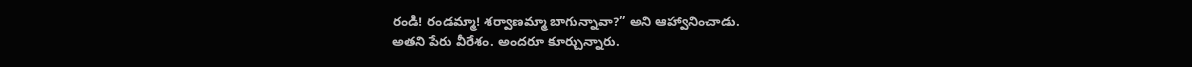రండి! రండమ్మా! శర్వాణమ్మా బాగున్నావా?” అని ఆహ్వానించాడు.
అతని పేరు వీరేశం. అందరూ కూర్చున్నారు.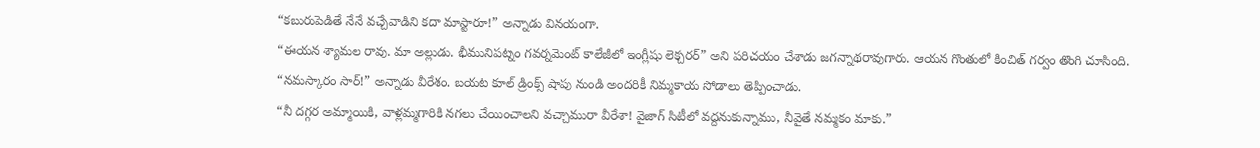“కబురుపెడితే నేనే వచ్చేవాడిని కదా మాస్టారూ!” అన్నాడు వినయంగా.
“ఈయన శ్యామల రావు. మా అల్లుడు. భీమునిపట్నం గవర్నమెంట్ కాలేజీలో ఇంగ్లీషు లెక్చరర్” అని పరిచయం చేశాడు జగన్నాథరావుగారు. ఆయన గొంతులో కించిత్ గర్వం తొంగి చూసింది.
“నమస్కారం సార్!” అన్నాడు వీరేశం. బయట కూల్ డ్రింక్స్ షాపు నుండి అందరికీ నిమ్మకాయ సోడాలు తెప్పించాడు.
“నీ దగ్గర అమ్మాయికి, వాళ్లమ్మగారికి నగలు చేయించాలని వచ్చామురా వీరేశా! వైజాగ్ సిటీలో వద్దనుకున్నాము, నీవైతే నమ్మకం మాకు.”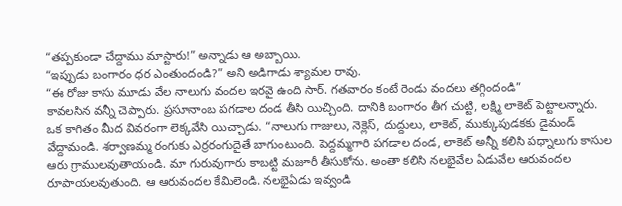“తప్పకుండా చేద్దాము మాస్టారు!” అన్నాడు ఆ అబ్బాయి.
“ఇప్పుడు బంగారం ధర ఎంతుందండి?” అని అడిగాడు శ్యామల రావు.
“ఈ రోజు కాసు మూడు వేల నాలుగు వందల ఇరవై ఉంది సార్. గతవారం కంటే రెండు వందలు తగ్గిందండి”
కావలసిన వన్నీ చెప్పారు. ప్రసూనాంబ పగడాల దండ తీసి యిచ్చింది. దానికి బంగారం తీగ చుట్టి, లక్ష్మి లాకెట్ పెట్టాలన్నారు.
ఒక కాగితం మీద వివరంగా లెక్కవేసి యిచ్చాడు. “నాలుగు గాజులు, నెక్లెస్, దుద్దులు, లాకెట్, ముక్కుపుడకకు డైమండ్ వేద్దామండి. శర్వాణమ్మ రంగుకు ఎర్రరంగుదైతే బాగుంటుంది. పెద్దమ్మగారి పగడాల దండ, లాకెట్ అన్నీ కలిసి పధ్నాలుగు కాసుల ఆరు గ్రాములవుతాయండి. మా గురువుగారు కాబట్టి మజూరీ తీసుకోను. అంతా కలిసి నలభైవేల ఏడువేల ఆరువందల రూపాయలవుతుంది. ఆ ఆరువందల కేమిలెండి. నలభైఏడు ఇవ్వండి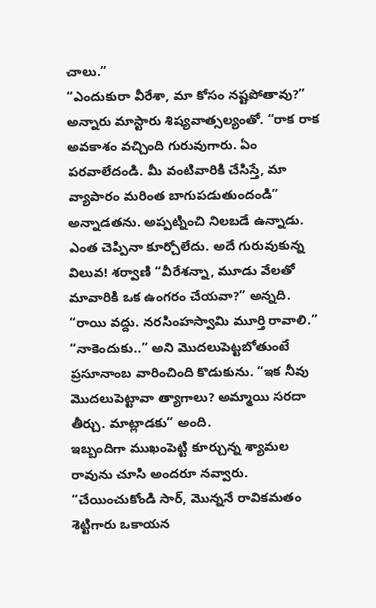చాలు.”
“ఎందుకురా వీరేశా, మా కోసం నష్టపోతావు?” అన్నారు మాస్టారు శిష్యవాత్సల్యంతో. “రాక రాక అవకాశం వచ్చింది గురువుగారు. ఏం పరవాలేదండి. మీ వంటివారికి చేసిస్తే, మా వ్యాపారం మరింత బాగుపడుతుందండి” అన్నాడతను. అప్పట్నించి నిలబడే ఉన్నాడు. ఎంత చెప్పినా కూర్చోలేదు. అదే గురువుకున్న విలువ! శర్వాణి “వీరేశన్నా, మూడు వేలతో మావారికి ఒక ఉంగరం చేయవా?” అన్నది. “రాయి వద్దు. నరసింహస్వామి మూర్తి రావాలి.”
“నాకెందుకు..” అని మొదలుపెట్టబోతుంటే ప్రసూనాంబ వారించింది కొడుకును. “ఇక నీవు మొదలుపెట్టావా త్యాగాలు? అమ్మాయి సరదా తీర్చు. మాట్లాడకు” అంది.
ఇబ్బందిగా ముఖంపెట్టి కూర్చున్న శ్యామల రావును చూసి అందరూ నవ్వారు. “చేయించుకోండి సార్, మొన్ననే రావికమతం శెట్టిగారు ఒకాయన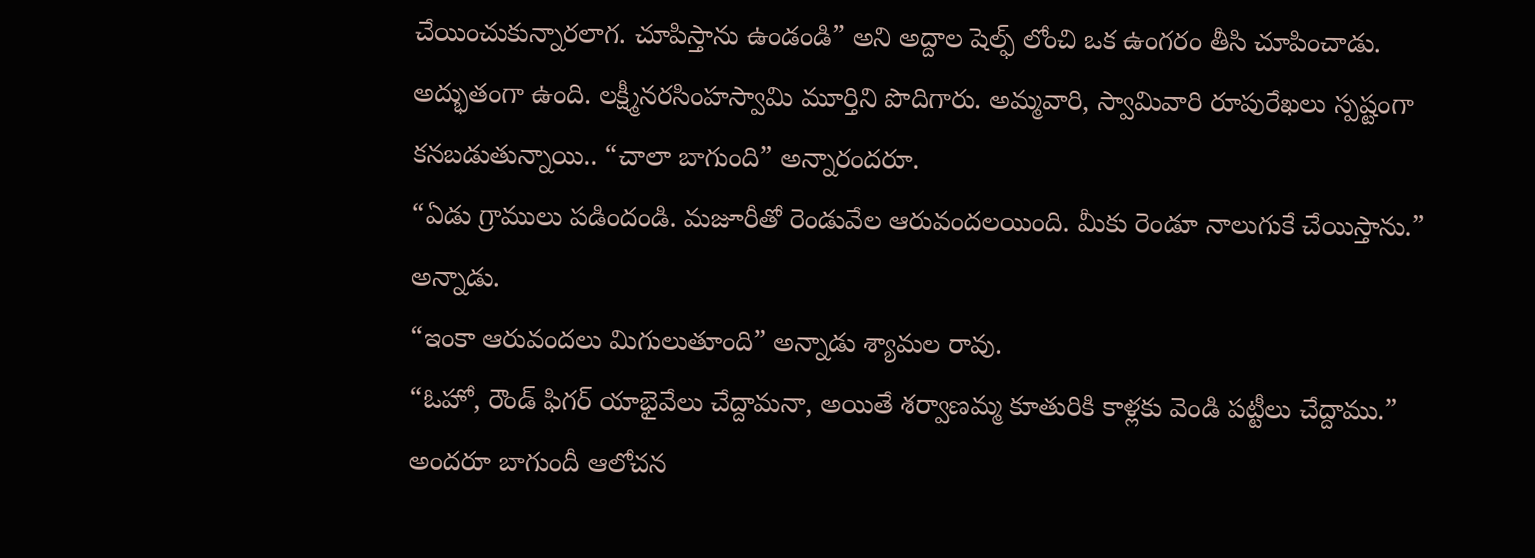చేయించుకున్నారలాగ. చూపిస్తాను ఉండండి” అని అద్దాల షెల్ఫ్ లోంచి ఒక ఉంగరం తీసి చూపించాడు. అద్భుతంగా ఉంది. లక్ష్మీనరసింహస్వామి మూర్తిని పొదిగారు. అమ్మవారి, స్వామివారి రూపురేఖలు స్పష్టంగా కనబడుతున్నాయి.. “చాలా బాగుంది” అన్నారందరూ.
“ఏడు గ్రాములు పడిందండి. మజూరీతో రెండువేల ఆరువందలయింది. మీకు రెండూ నాలుగుకే చేయిస్తాను.” అన్నాడు.
“ఇంకా ఆరువందలు మిగులుతూంది” అన్నాడు శ్యామల రావు.
“ఓహో, రౌండ్ ఫిగర్ యాభైవేలు చేద్దామనా, అయితే శర్వాణమ్మ కూతురికి కాళ్లకు వెండి పట్టీలు చేద్దాము.”
అందరూ బాగుందీ ఆలోచన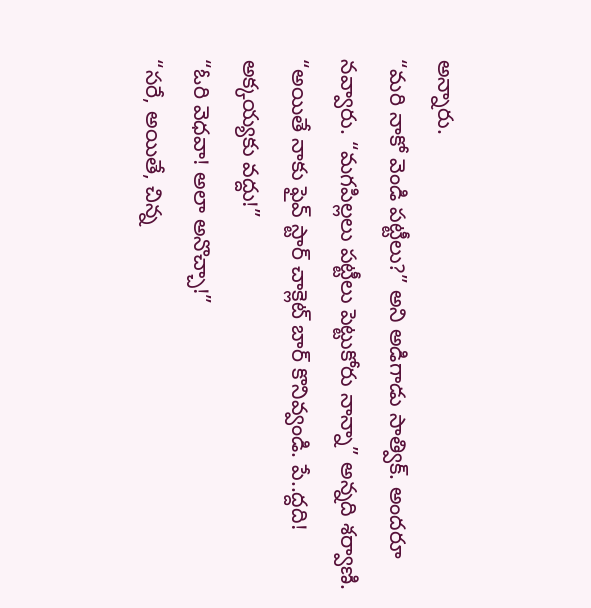అన్నారు.
“మరి నాకో వెండి పట్టీలు?” అని అడిగాడు సాత్విక్. అందరూ నవ్వారు. “మగపిల్లలు పట్టీలు పెట్టుకోరు నాన్నా” అన్నది శర్వాణి.
“అయితే నాకు ఫైవ్ స్టార్ చాక్లెట్ బార్ కొనివ్వండి. పే..ద్దది! అక్కయ్యకు వద్దు!”
“ఓరి వెధవా! అలా అనొచ్చా!”
“సరే, అయితే, చిన్న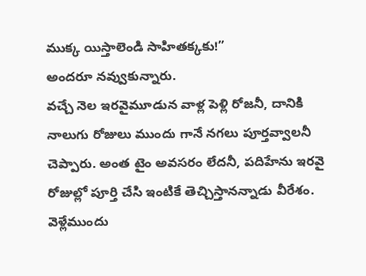ముక్క యిస్తాలెండి సాహితక్కకు!”
అందరూ నవ్వుకున్నారు.
వచ్చే నెల ఇరవైమూడున వాళ్ల పెళ్లి రోజనీ, దానికి నాలుగు రోజులు ముందు గానే నగలు పూర్తవ్వాలనీ చెప్పారు. అంత టైం అవసరం లేదనీ, పదిహేను ఇరవై రోజుల్లో పూర్తి చేసి ఇంటికే తెచ్చిస్తానన్నాడు వీరేశం. వెళ్లేముందు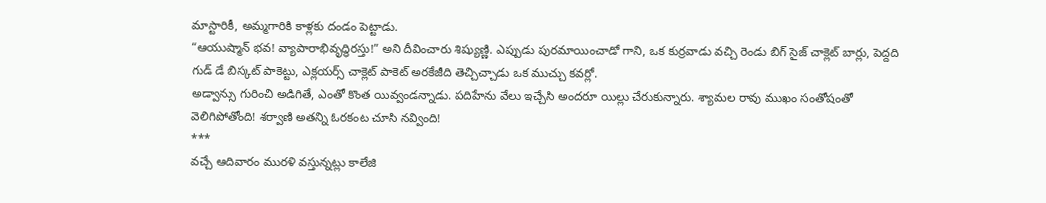మాస్టారికీ, అమ్మగారికి కాళ్లకు దండం పెట్టాడు.
“ఆయుష్మాన్ భవ! వ్యాపారాభివృద్ధిరస్తు!” అని దీవించారు శిష్యుణ్ణి. ఎప్పుడు పురమాయించాడో గాని, ఒక కుర్రవాడు వచ్చి రెండు బిగ్ సైజ్ చాక్లెట్ బార్లు, పెద్దది గుడ్ డే బిస్కట్ పాకెట్టు, ఎక్లయర్స్ చాక్లెట్ పాకెట్ అరకేజీది తెచ్చిచ్చాడు ఒక ముచ్చు కవర్లో.
అడ్వాన్సు గురించి అడిగితే, ఎంతో కొంత యివ్వండన్నాడు. పదిహేను వేలు ఇచ్చేసి అందరూ యిల్లు చేరుకున్నారు. శ్యామల రావు ముఖం సంతోషంతో వెలిగిపోతోంది! శర్వాణి అతన్ని ఓరకంట చూసి నవ్వింది!
***
వచ్చే ఆదివారం మురళి వస్తున్నట్లు కాలేజి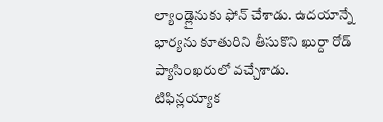ల్యాండ్లైనుకు ఫోన్ చేశాడు. ఉదయాన్నే భార్యను కూతురిని తీసుకొని ఖుర్దా రోడ్ ప్యాసింఖరులో వచ్చేశాడు. టిఫిన్లయ్యాక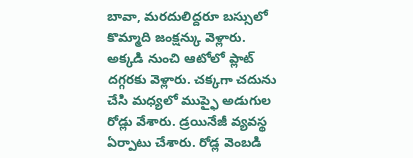బావా, మరదులిద్దరూ బస్సులో కొమ్మాది జంక్షన్కు వెళ్లారు. అక్కడి నుంచి ఆటోలో ప్లాట్ దగ్గరకు వెళ్లారు. చక్కగా చదును చేసి మధ్యలో ముప్ఫై అడుగుల రోడ్లు వేశారు. డ్రయినేజీ వ్యవస్థ ఏర్పాటు చేశారు. రోడ్ల వెంబడి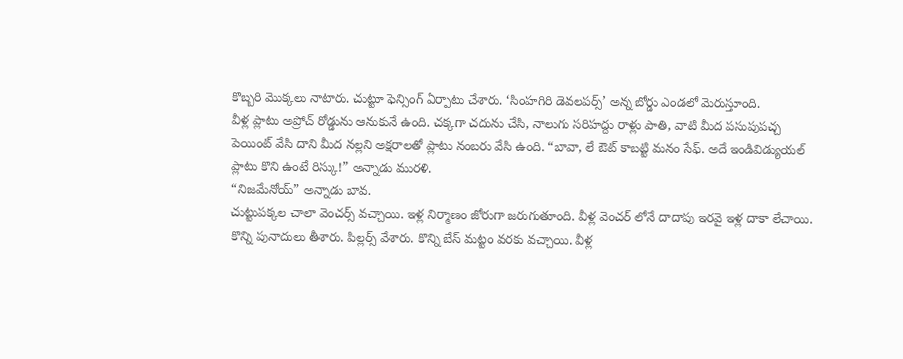కొబ్బరి మొక్కలు నాటారు. చుట్టూ ఫెన్సింగ్ ఏర్పాటు చేశారు. ‘సింహగిరి డెవలపర్స్’ అన్న బోర్డు ఎండలో మెరుస్తూంది.
వీళ్ల ప్లాటు అప్రోచ్ రోడ్డును ఆనుకునే ఉంది. చక్కగా చదును చేసి, నాలుగు సరిహద్దు రాళ్లు పాతి, వాటి మీద పసుపుపచ్చ పెయింట్ వేసి దాని మీద నల్లని అక్షరాలతో ప్లాటు నంబరు వేసి ఉంది. “బావా, లే ఔట్ కాబట్టి మనం సేఫ్. అదే ఇండివిడ్యుయల్ ప్లాటు కొని ఉంటే రిస్కు!” అన్నాడు మురళి.
“నిజమేనోయ్” అన్నాడు బావ.
చుట్టుపక్కల చాలా వెంచర్స్ వచ్చాయి. ఇళ్ల నిర్మాణం జోరుగా జరుగుతూంది. వీళ్ల వెంచర్ లోనే దాదాపు ఇరవై ఇళ్ల దాకా లేచాయి. కొన్ని పునాదులు తీశారు. పిల్లర్స్ వేశారు. కొన్ని బేస్ మట్టం వరకు వచ్చాయి. వీళ్ల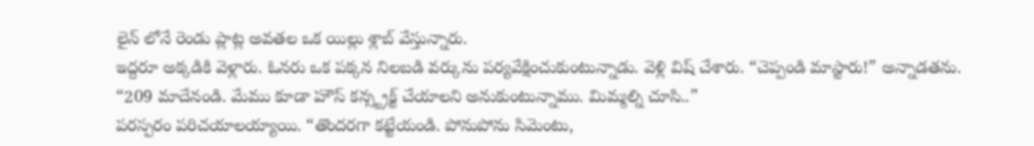లైన్ లోనే రెండు ప్లాట్ల అవతల ఒక యిల్లు శ్లాబ్ వేస్తున్నారు.
ఇద్దరూ అక్కడికి వెళ్లారు. ఓనరు ఒక పక్కన నిలబడి వర్కును పర్యవేక్షించుకుంటున్నాడు. వెళ్లి విష్ చేశారు. “చెప్పండి మాస్టారు!” అన్నాడతను.
“209 మాదేనండి. మేము కూడా హౌస్ కన్స్ట్రక్ట్ చేయాలని అనుకుంటున్నాము. మిమ్మల్ని చూసి..”
పరస్పరం పరిచయాలయ్యాయి. “తొందరగా కట్టేయండి. పోనుపోను సిమెంటు,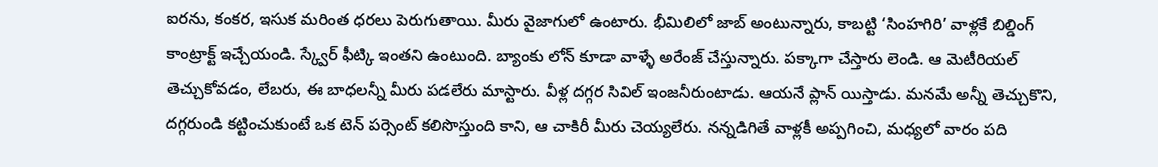ఐరను, కంకర, ఇసుక మరింత ధరలు పెరుగుతాయి. మీరు వైజాగులో ఉంటారు. భీమిలిలో జాబ్ అంటున్నారు, కాబట్టి ‘సింహగిరి’ వాళ్లకే బిల్డింగ్ కాంట్రాక్ట్ ఇచ్చేయండి. స్క్వేర్ ఫీట్కి ఇంతని ఉంటుంది. బ్యాంకు లోన్ కూడా వాళ్ళే అరేంజ్ చేస్తున్నారు. పక్కాగా చేస్తారు లెండి. ఆ మెటీరియల్ తెచ్చుకోవడం, లేబరు, ఈ బాధలన్నీ మీరు పడలేరు మాస్టారు. వీళ్ల దగ్గర సివిల్ ఇంజనీరుంటాడు. ఆయనే ప్లాన్ యిస్తాడు. మనమే అన్నీ తెచ్చుకొని, దగ్గరుండి కట్టించుకుంటే ఒక టెన్ పర్సెంట్ కలిసొస్తుంది కాని, ఆ చాకిరీ మీరు చెయ్యలేరు. నన్నడిగితే వాళ్లకీ అప్పగించి, మధ్యలో వారం పది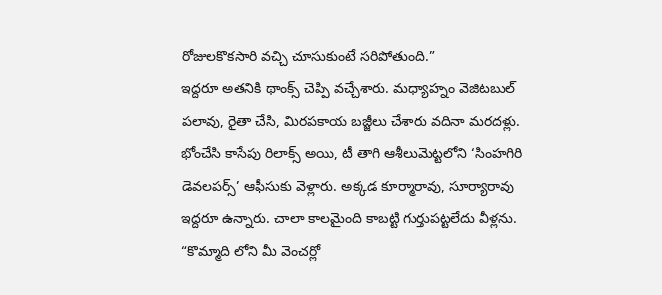రోజులకొకసారి వచ్చి చూసుకుంటే సరిపోతుంది.”
ఇద్దరూ అతనికి థాంక్స్ చెప్పి వచ్చేశారు. మధ్యాహ్నం వెజిటబుల్ పలావు, రైతా చేసి, మిరపకాయ బజ్జీలు చేశారు వదినా మరదళ్లు. భోంచేసి కాసేపు రిలాక్స్ అయి, టీ తాగి ఆశీలుమెట్టలోని ‘సింహగిరి డెవలపర్స్’ ఆఫీసుకు వెళ్లారు. అక్కడ కూర్మారావు, సూర్యారావు ఇద్దరూ ఉన్నారు. చాలా కాలమైంది కాబట్టి గుర్తుపట్టలేదు వీళ్లను.
“కొమ్మాది లోని మీ వెంచర్లో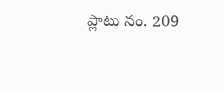ప్లాటు నం. 209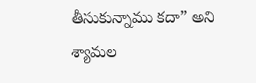తీసుకున్నాము కదా” అని శ్యామల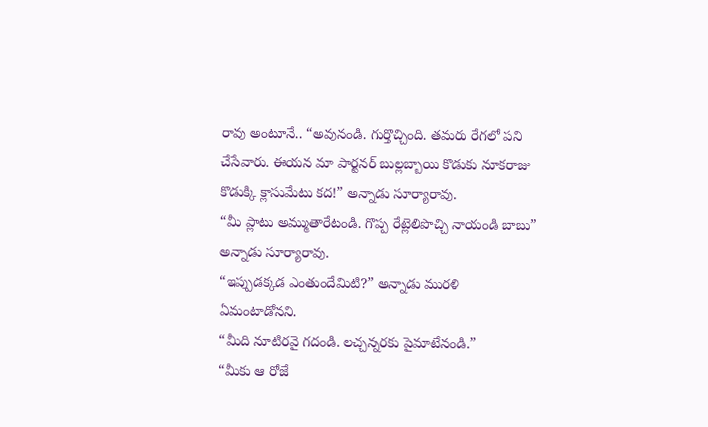రావు అంటూనే.. “అవునండి. గుర్తొచ్చింది. తమరు రేగలో పని చేసేవారు. ఈయన మా పార్టనర్ బుల్లబ్బాయి కొడుకు నూకరాజు కొడుక్కి క్లాసుమేటు కద!” అన్నాడు సూర్యారావు.
“మీ ప్లాటు అమ్ముతారేటండి. గొప్ప రేట్లెలిపొచ్చి నాయండి బాబు” అన్నాడు సూర్యారావు.
“ఇప్పుడక్కడ ఎంతుందేమిటి?” అన్నాడు మురళి ఏమంటాడోనని.
“మీది నూటిరవై గదండి. లచ్చన్నరకు పైమాటేనండి.”
“మీకు ఆ రోజే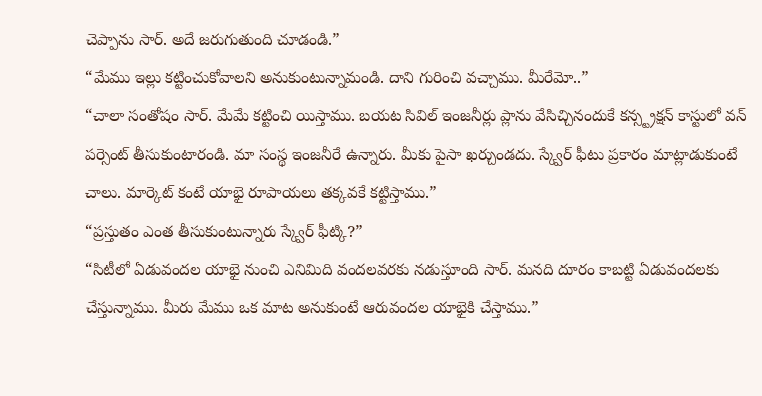చెప్పాను సార్. అదే జరుగుతుంది చూడండి.”
“మేము ఇల్లు కట్టించుకోవాలని అనుకుంటున్నామండి. దాని గురించి వచ్చాము. మీరేమో..”
“చాలా సంతోషం సార్. మేమే కట్టించి యిస్తాము. బయట సివిల్ ఇంజనీర్లు ప్లాను వేసిచ్చినందుకే కన్స్ట్రక్షన్ కాస్టులో వన్ పర్సెంట్ తీసుకుంటారండి. మా సంస్థ ఇంజనీరే ఉన్నారు. మీకు పైసా ఖర్చుండదు. స్క్వేర్ ఫీటు ప్రకారం మాట్లాడుకుంటే చాలు. మార్కెట్ కంటే యాభై రూపాయలు తక్కవకే కట్టిస్తాము.”
“ప్రస్తుతం ఎంత తీసుకుంటున్నారు స్క్వేర్ ఫీట్కి?”
“సిటీలో ఏడువందల యాభై నుంచి ఎనిమిది వందలవరకు నడుస్తూంది సార్. మనది దూరం కాబట్టి ఏడువందలకు చేస్తున్నాము. మీరు మేము ఒక మాట అనుకుంటే ఆరువందల యాభైకి చేస్తాము.”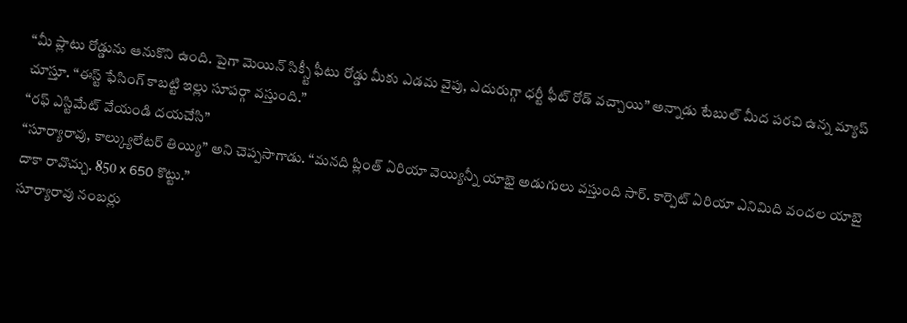“మీ ప్లాటు రోడ్డును ఆనుకొని ఉంది. పైగా మెయిన్ సిక్స్టీ ఫీటు రోడ్డు మీకు ఎడమ వైపు, ఎదురుగ్గా ధర్టీ ఫీట్ రోడ్ వచ్చాయి” అన్నాడు టేబుల్ మీద పరచి ఉన్న మ్యాప్ చూస్తూ. “ఈస్ట్ ఫేసింగ్ కాబట్టి ఇల్లు సూపర్గా వస్తుంది.”
“రఫ్ ఎస్టిమేట్ వేయండి దయచేసి”
“సూర్యారావు, కాల్క్యులేటర్ తియ్యి” అని చెప్పసాగాడు. “మనది ప్లింత్ ఏరియా వెయ్యిన్నీ యాభై అడుగులు వస్తుంది సార్. కార్పెట్ ఏరియా ఎనిమిది వందల యాబై దాకా రావొచ్చు. 850 x 650 కొట్టు.”
సూర్యారావు నంబర్లు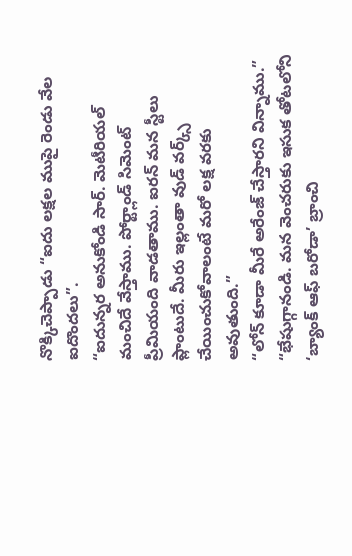నొక్కిచెప్పాడు “ఐదు లక్షల ముపై రెండు వేల ఐదొందలు”.
“ఐదున్నర అనుకోండి సార్. మెటీరియల్ మంచిదే వేస్తాము. పోర్ట్లాండ్ సిమెంట్ ప్రీమియంది వాడతాము. ఐరన్ మన స్టీలు ప్లాంటుదే. మీరు ఇల్లంతా వుడ్ వర్క్స్ చేయించుకోవాలంటే మరో లక్ష వరకు అవుతుంది.”
“లోన్ కూడా మీరే అరేంజ్ చేస్తారని విన్నాము.”
“భేషుగ్గానండి. మన వెంచరుకు ఇసుక తోటలోని ‘బ్యాంక్ ఆఫ్ బరోడా’ బ్రాంచి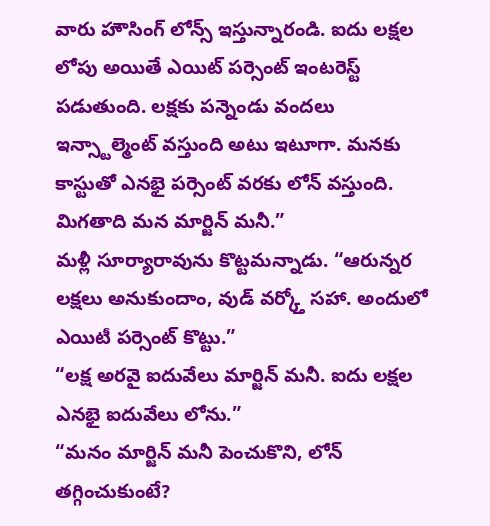వారు హౌసింగ్ లోన్స్ ఇస్తున్నారండి. ఐదు లక్షల లోపు అయితే ఎయిట్ పర్సెంట్ ఇంటరెస్ట్ పడుతుంది. లక్షకు పన్నెండు వందలు ఇన్స్టాల్మెంట్ వస్తుంది అటు ఇటూగా. మనకు కాస్టుతో ఎనభై పర్సెంట్ వరకు లోన్ వస్తుంది. మిగతాది మన మార్జిన్ మనీ.”
మళ్లీ సూర్యారావును కొట్టమన్నాడు. “ఆరున్నర లక్షలు అనుకుందాం, వుడ్ వర్క్తో సహా. అందులో ఎయిటీ పర్సెంట్ కొట్టు.”
“లక్ష అరవై ఐదువేలు మార్జిన్ మనీ. ఐదు లక్షల ఎనభై ఐదువేలు లోను.”
“మనం మార్జిన్ మనీ పెంచుకొని, లోన్ తగ్గించుకుంటే?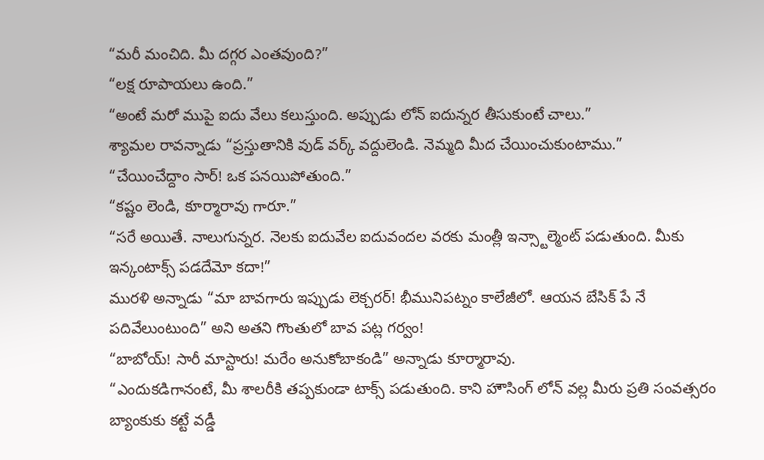“మరీ మంచిది. మీ దగ్గర ఎంతవుంది?”
“లక్ష రూపాయలు ఉంది.”
“అంటే మరో ముపై ఐదు వేలు కలుస్తుంది. అప్పుడు లోన్ ఐదున్నర తీసుకుంటే చాలు.”
శ్యామల రావన్నాడు “ప్రస్తుతానికి వుడ్ వర్క్ వద్దులెండి. నెమ్మది మీద చేయించుకుంటాము.”
“చేయించేద్దాం సార్! ఒక పనయిపోతుంది.”
“కష్టం లెండి, కూర్మారావు గారూ.”
“సరే అయితే. నాలుగున్నర. నెలకు ఐదువేల ఐదువందల వరకు మంత్లీ ఇన్స్టాల్మెంట్ పడుతుంది. మీకు ఇన్కంటాక్స్ పడదేమో కదా!”
మురళి అన్నాడు “మా బావగారు ఇప్పుడు లెక్చరర్! భీమునిపట్నం కాలేజీలో. ఆయన బేసిక్ పే నే పదివేలుంటుంది” అని అతని గొంతులో బావ పట్ల గర్వం!
“బాబోయ్! సారీ మాస్టారు! మరేం అనుకోబాకండి” అన్నాడు కూర్మారావు.
“ఎందుకడిగానంటే, మీ శాలరీకి తప్పకుండా టాక్స్ పడుతుంది. కాని హౌసింగ్ లోన్ వల్ల మీరు ప్రతి సంవత్సరం బ్యాంకుకు కట్టే వడ్డీ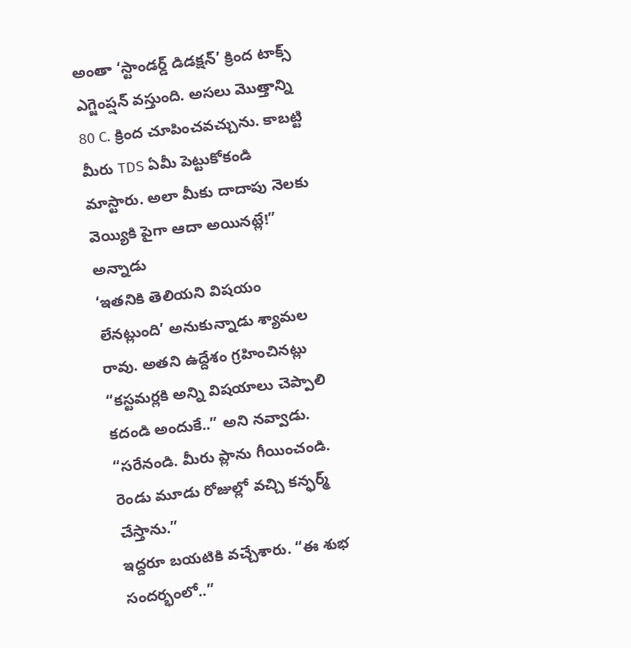అంతా ‘స్టాండర్డ్ డిడక్షన్’ క్రింద టాక్స్ ఎగ్జెంప్షన్ వస్తుంది. అసలు మొత్తాన్ని 80 C. క్రింద చూపించవచ్చును. కాబట్టి మీరు TDS ఏమీ పెట్టుకోకండి మాస్టారు. అలా మీకు దాదాపు నెలకు వెయ్యికి పైగా ఆదా అయినట్లే!” అన్నాడు
‘ఇతనికి తెలియని విషయం లేనట్లుంది’ అనుకున్నాడు శ్యామల రావు. అతని ఉద్దేశం గ్రహించినట్లు “కస్టమర్లకి అన్ని విషయాలు చెప్పాలి కదండి అందుకే..” అని నవ్వాడు.
“సరేనండి. మీరు ప్లాను గీయించండి. రెండు మూడు రోజుల్లో వచ్చి కన్ఫర్మ్ చేస్తాను.”
ఇద్దరూ బయటికి వచ్చేశారు. “ఈ శుభ సందర్భంలో..”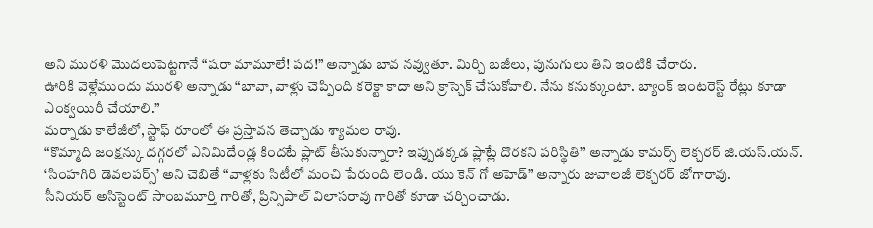అని మురళి మొదలుపెట్టగానే “షరా మామూలే! పద!” అన్నాడు బావ నవ్వుతూ. మిర్చి బజీలు, పునుగులు తిని ఇంటికి చేరారు.
ఊరికి వెళ్లేముందు మురళి అన్నాడు “బావా, వాళ్లు చెప్పింది కరెక్టా కాదా అని క్రాస్చెక్ చేసుకోవాలి. నేను కనుక్కుంటా. బ్యాంక్ ఇంటరెస్ట్ రేట్లు కూడా ఎంక్వయిరీ చేయాలి.”
మర్నాడు కాలేజీలో, స్టాఫ్ రూంలో ఈ ప్రస్తావన తెచ్చాడు శ్యామల రావు.
“కొమ్మాది జంక్షన్కు దగ్గరలో ఎనిమిదేండ్ల కిందటే ప్లాట్ తీసుకున్నారా? ఇప్పుడక్కడ ప్లాట్లే దొరకని పరిస్థితి” అన్నాడు కామర్స్ లెక్చరర్ జి.యస్.యన్. ‘సింహగిరి డెవలపర్స్’ అని చెబితే “వాళ్లకు సిటీలో మంచి పేరుంది లెండి. యు కెన్ గో అహెడ్” అన్నారు జువాలజీ లెక్చరర్ జోగారావు.
సీనియర్ అసిస్టెంట్ సాంబమూర్తి గారితో, ప్రిన్సిపాల్ విలాసరావు గారితో కూడా చర్చించాడు.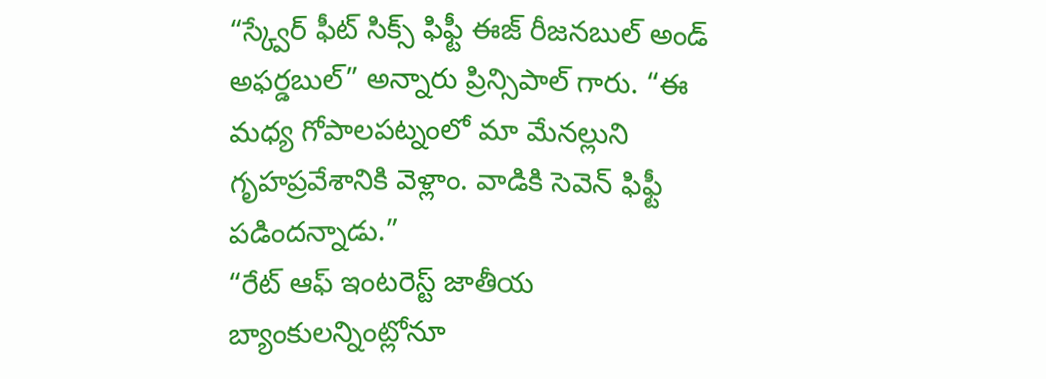“స్క్వేర్ ఫీట్ సిక్స్ ఫిఫ్టీ ఈజ్ రీజనబుల్ అండ్ అఫర్డబుల్” అన్నారు ప్రిన్సిపాల్ గారు. “ఈ మధ్య గోపాలపట్నంలో మా మేనల్లుని గృహప్రవేశానికి వెళ్లాం. వాడికి సెవెన్ ఫిఫ్టీ పడిందన్నాడు.”
“రేట్ ఆఫ్ ఇంటరెస్ట్ జాతీయ బ్యాంకులన్నింట్లోనూ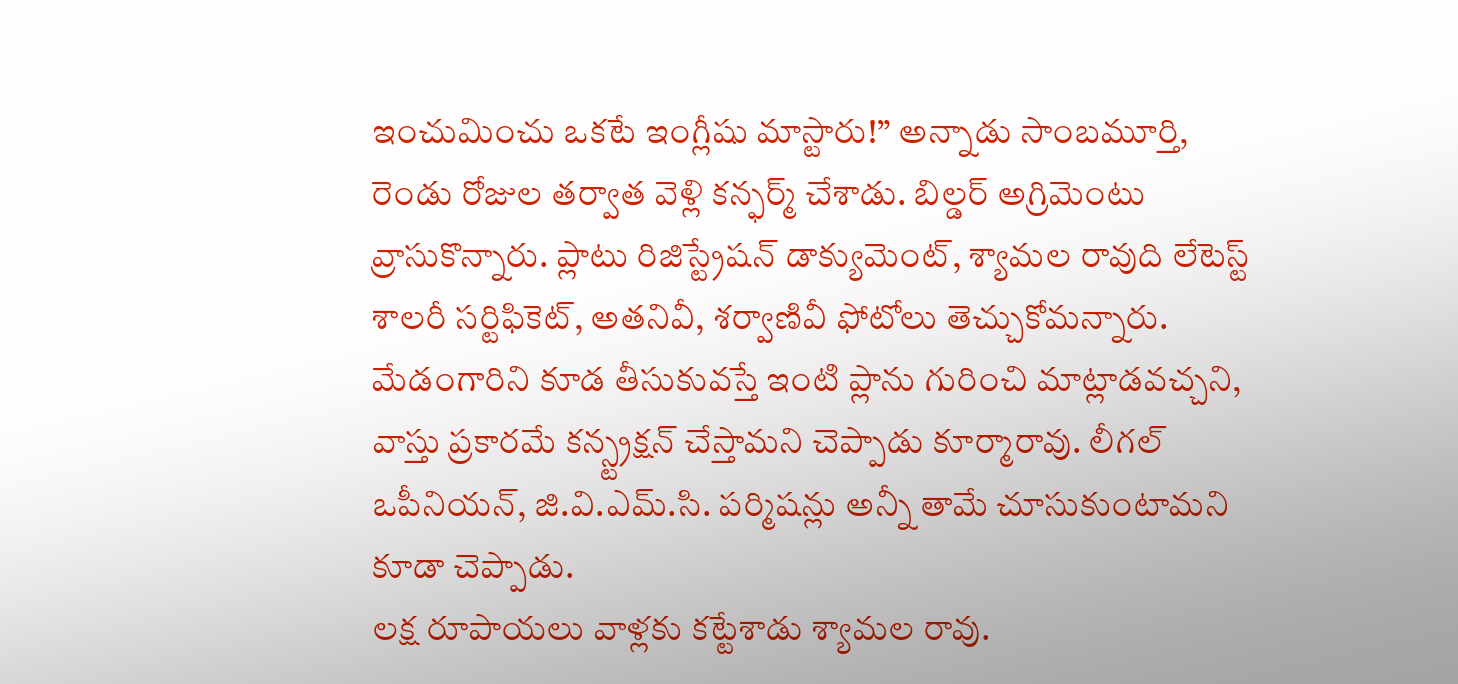ఇంచుమించు ఒకటే ఇంగ్లీషు మాస్టారు!” అన్నాడు సాంబమూర్తి,
రెండు రోజుల తర్వాత వెళ్లి కన్ఫర్మ్ చేశాడు. బిల్డర్ అగ్రిమెంటు వ్రాసుకొన్నారు. ప్లాటు రిజిస్ట్రేషన్ డాక్యుమెంట్, శ్యామల రావుది లేటెస్ట్ శాలరీ సర్టిఫికెట్, అతనివీ, శర్వాణివీ ఫోటోలు తెచ్చుకోమన్నారు. మేడంగారిని కూడ తీసుకువస్తే ఇంటి ప్లాను గురించి మాట్లాడవచ్చని, వాస్తు ప్రకారమే కన్స్ట్రక్షన్ చేస్తామని చెప్పాడు కూర్మారావు. లీగల్ ఒపీనియన్, జి.వి.ఎమ్.సి. పర్మిషన్లు అన్నీ తామే చూసుకుంటామని కూడా చెప్పాడు.
లక్ష రూపాయలు వాళ్లకు కట్టేశాడు శ్యామల రావు.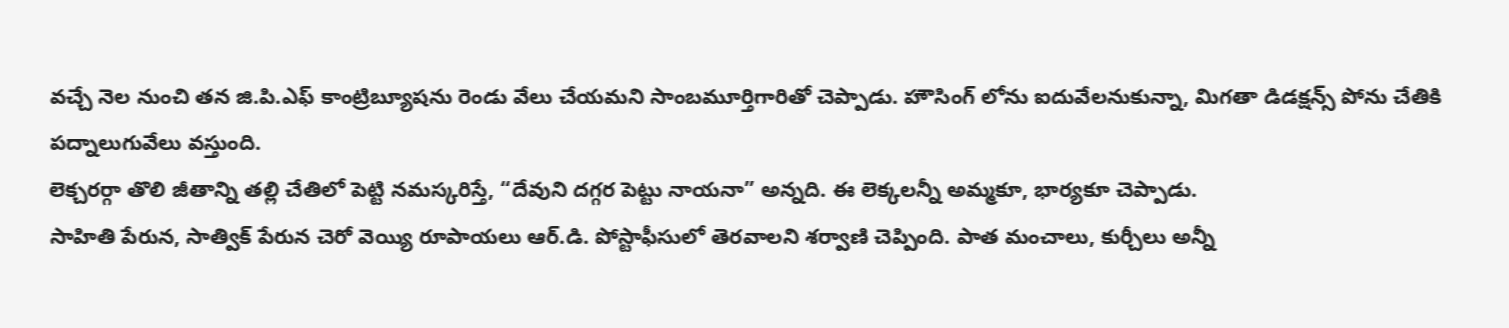వచ్చే నెల నుంచి తన జి.పి.ఎఫ్ కాంట్రిబ్యూషను రెండు వేలు చేయమని సాంబమూర్తిగారితో చెప్పాడు. హౌసింగ్ లోను ఐదువేలనుకున్నా, మిగతా డిడక్షన్స్ పోను చేతికి పద్నాలుగువేలు వస్తుంది.
లెక్చరర్గా తొలి జీతాన్ని తల్లి చేతిలో పెట్టి నమస్కరిస్తే, “దేవుని దగ్గర పెట్టు నాయనా” అన్నది. ఈ లెక్కలన్నీ అమ్మకూ, భార్యకూ చెప్పాడు.
సాహితి పేరున, సాత్విక్ పేరున చెరో వెయ్యి రూపాయలు ఆర్.డి. పోస్టాఫీసులో తెరవాలని శర్వాణి చెప్పింది. పాత మంచాలు, కుర్చీలు అన్నీ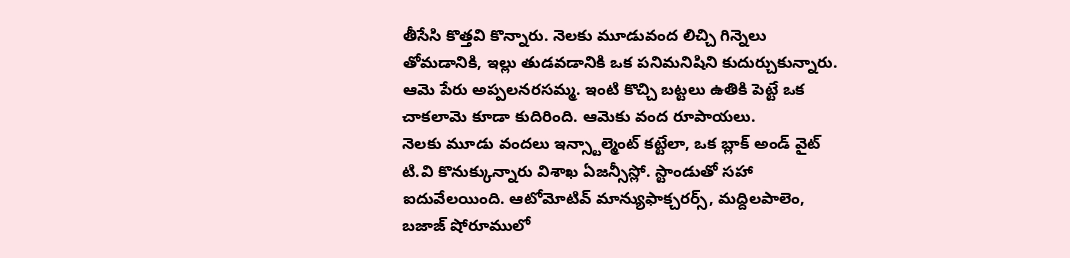తీసేసి కొత్తవి కొన్నారు. నెలకు మూడువంద లిచ్చి గిన్నెలు తోమడానికి, ఇల్లు తుడవడానికి ఒక పనిమనిషిని కుదుర్చుకున్నారు. ఆమె పేరు అప్పలనరసమ్మ. ఇంటి కొచ్చి బట్టలు ఉతికి పెట్టే ఒక చాకలామె కూడా కుదిరింది. ఆమెకు వంద రూపాయలు.
నెలకు మూడు వందలు ఇన్స్టాల్మెంట్ కట్టేలా, ఒక బ్లాక్ అండ్ వైట్ టి.వి కొనుక్కున్నారు విశాఖ ఏజన్సీస్లో. స్టాండుతో సహా ఐదువేలయింది. ఆటోమోటివ్ మాన్యుఫాక్చరర్స్, మద్దిలపాలెం, బజాజ్ షోరూములో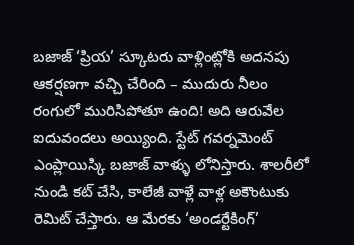బజాజ్ ‘ప్రియ’ స్కూటరు వాళ్లింట్లోకి అదనపు ఆకర్షణగా వచ్చి చేరింది – ముదురు నీలం రంగులో మురిసిపోతూ ఉంది! అది ఆరువేల ఐదువందలు అయ్యింది. స్టేట్ గవర్నమెంట్ ఎంప్లాయిస్కి బజాజ్ వాళ్ళు లోనిస్తారు. శాలరీలో నుండి కట్ చేసి, కాలేజీ వాళ్లే వాళ్ల అకౌంటుకు రెమిట్ చేస్తారు. ఆ మేరకు ‘అండర్టేకింగ్’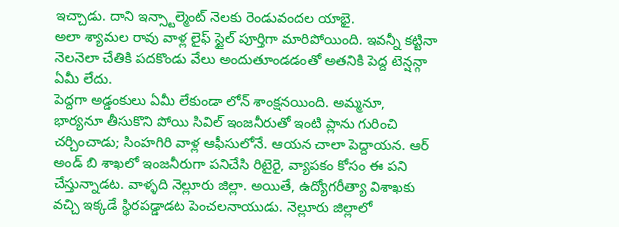ఇచ్చాడు. దాని ఇన్స్టాల్మెంట్ నెలకు రెండువందల యాభై.
అలా శ్యామల రావు వాళ్ల లైఫ్ స్టైల్ పూర్తిగా మారిపోయింది. ఇవన్నీ కట్టినా నెలనెలా చేతికి పదకొండు వేలు అందుతూండడంతో అతనికి పెద్ద టెన్షన్గా ఏమీ లేదు.
పెద్దగా అడ్డంకులు ఏమీ లేకుండా లోన్ శాంక్షనయింది. అమ్మనూ, భార్యనూ తీసుకొని పోయి సివిల్ ఇంజనీరుతో ఇంటి ప్లాను గురించి చర్చించాడు; సింహగిరి వాళ్ల ఆఫీసులోనే. ఆయన చాలా పెద్దాయన. ఆర్ అండ్ బి శాఖలో ఇంజనీరుగా పనిచేసి రిటైరై, వ్యాపకం కోసం ఈ పని చేస్తున్నాడట. వాళ్ళది నెల్లూరు జిల్లా. అయితే, ఉద్యోగరీత్యా విశాఖకు వచ్చి ఇక్కడే స్థిరపడ్డాడట పెంచలనాయుడు. నెల్లూరు జిల్లాలో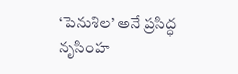‘పెనుశిల’ అనే ప్రసిద్ధ నృసింహ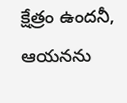క్షేత్రం ఉందనీ, ఆయనను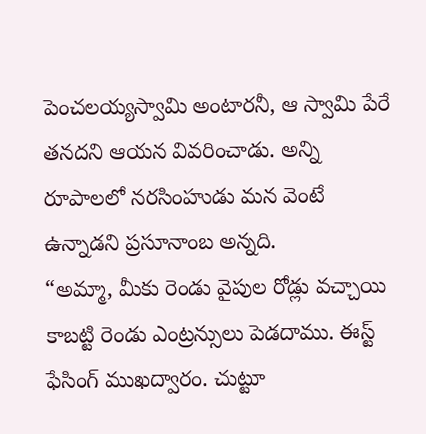పెంచలయ్యస్వామి అంటారనీ, ఆ స్వామి పేరే తనదని ఆయన వివరించాడు. అన్ని రూపాలలో నరసింహుడు మన వెంటే ఉన్నాడని ప్రసూనాంబ అన్నది.
“అమ్మా, మీకు రెండు వైపుల రోడ్లు వచ్చాయి కాబట్టి రెండు ఎంట్రన్సులు పెడదాము. ఈస్ట్ ఫేసింగ్ ముఖద్వారం. చుట్టూ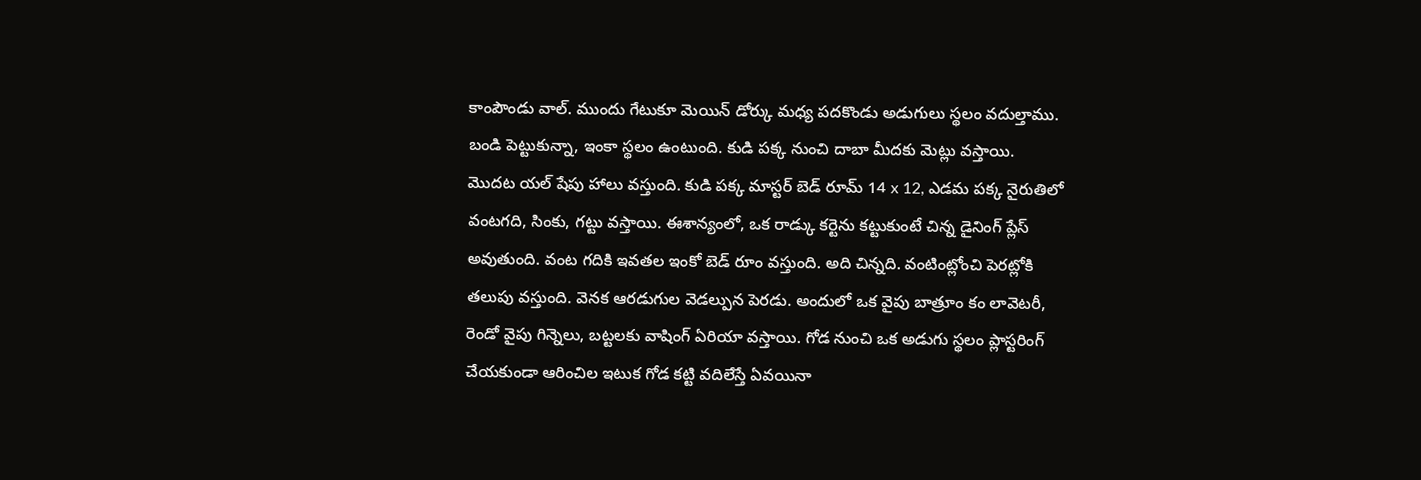కాంపౌండు వాల్. ముందు గేటుకూ మెయిన్ డోర్కు మధ్య పదకొండు అడుగులు స్థలం వదుల్తాము. బండి పెట్టుకున్నా, ఇంకా స్థలం ఉంటుంది. కుడి పక్క నుంచి దాబా మీదకు మెట్లు వస్తాయి.
మొదట యల్ షేపు హాలు వస్తుంది. కుడి పక్క మాస్టర్ బెడ్ రూమ్ 14 x 12, ఎడమ పక్క నైరుతిలో వంటగది, సింకు, గట్టు వస్తాయి. ఈశాన్యంలో, ఒక రాడ్కు కర్టెను కట్టుకుంటే చిన్న డైనింగ్ ప్లేస్ అవుతుంది. వంట గదికి ఇవతల ఇంకో బెడ్ రూం వస్తుంది. అది చిన్నది. వంటింట్లోంచి పెరట్లోకి తలుపు వస్తుంది. వెనక ఆరడుగుల వెడల్పున పెరడు. అందులో ఒక వైపు బాత్రూం కం లావెటరీ, రెండో వైపు గిన్నెలు, బట్టలకు వాషింగ్ ఏరియా వస్తాయి. గోడ నుంచి ఒక అడుగు స్థలం ప్లాస్టరింగ్ చేయకుండా ఆరించిల ఇటుక గోడ కట్టి వదిలేస్తే ఏవయినా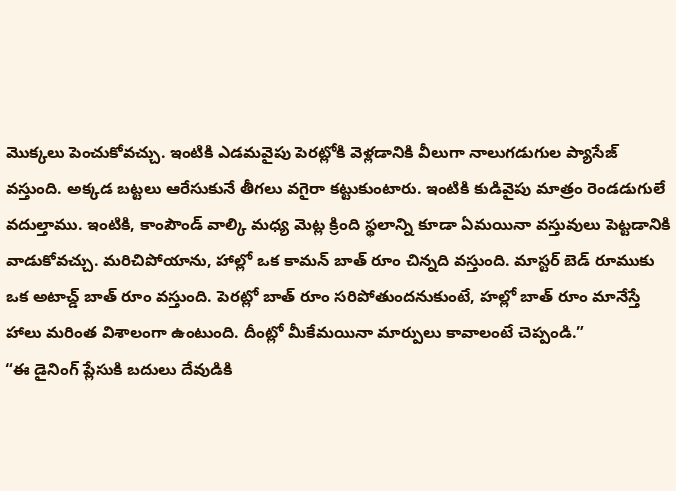మొక్కలు పెంచుకోవచ్చు. ఇంటికి ఎడమవైపు పెరట్లోకి వెళ్లడానికి వీలుగా నాలుగడుగుల ప్యాసేజ్ వస్తుంది. అక్కడ బట్టలు ఆరేసుకునే తీగలు వగైరా కట్టుకుంటారు. ఇంటికి కుడివైపు మాత్రం రెండడుగులే వదుల్తాము. ఇంటికి, కాంపౌండ్ వాల్కి మధ్య మెట్ల క్రింది స్థలాన్ని కూడా ఏమయినా వస్తువులు పెట్టడానికి వాడుకోవచ్చు. మరిచిపోయాను, హాల్లో ఒక కామన్ బాత్ రూం చిన్నది వస్తుంది. మాస్టర్ బెడ్ రూముకు ఒక అటాచ్డ్ బాత్ రూం వస్తుంది. పెరట్లో బాత్ రూం సరిపోతుందనుకుంటే, హల్లో బాత్ రూం మానేస్తే హాలు మరింత విశాలంగా ఉంటుంది. దీంట్లో మీకేమయినా మార్పులు కావాలంటే చెప్పండి.”
“ఈ డైనింగ్ ప్లేసుకి బదులు దేవుడికి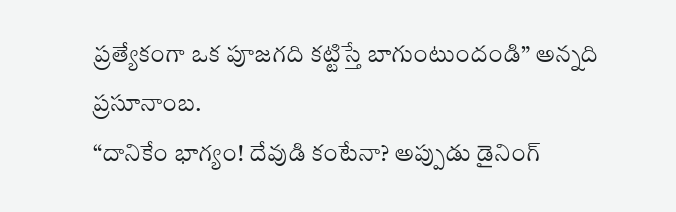ప్రత్యేకంగా ఒక పూజగది కట్టిస్తే బాగుంటుందండి” అన్నది ప్రసూనాంబ.
“దానికేం భాగ్యం! దేవుడి కంటేనా? అప్పుడు డైనింగ్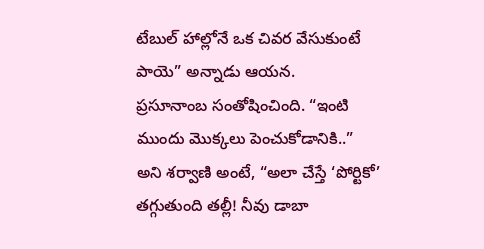టేబుల్ హాల్లోనే ఒక చివర వేసుకుంటే పాయె” అన్నాడు ఆయన.
ప్రసూనాంబ సంతోషించింది. “ఇంటి ముందు మొక్కలు పెంచుకోడానికి..” అని శర్వాణి అంటే, “అలా చేస్తే ‘పోర్టికో’ తగ్గుతుంది తల్లీ! నీవు డాబా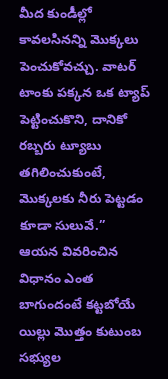మీద కుండీల్లో కావలసినన్ని మొక్కలు పెంచుకోవచ్చు. వాటర్ టాంకు పక్కన ఒక ట్యాప్ పెట్టించుకొని, దానికో రబ్బరు ట్యూబు తగిలించుకుంటే, మొక్కలకు నీరు పెట్టడం కూడా సులువే.”
ఆయన వివరించిన విధానం ఎంత బాగుందంటే కట్టబోయే యిల్లు మొత్తం కుటుంబ సభ్యుల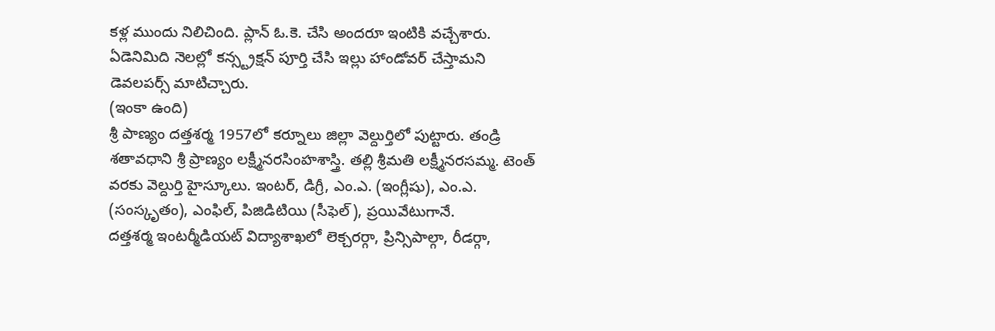కళ్ల ముందు నిలిచింది. ప్లాన్ ఓ.కె. చేసి అందరూ ఇంటికి వచ్చేశారు. ఏడెనిమిది నెలల్లో కన్స్ట్రక్షన్ పూర్తి చేసి ఇల్లు హాండోవర్ చేస్తామని డెవలపర్స్ మాటిచ్చారు.
(ఇంకా ఉంది)
శ్రీ పాణ్యం దత్తశర్మ 1957లో కర్నూలు జిల్లా వెల్దుర్తిలో పుట్టారు. తండ్రి శతావధాని శ్రీ ప్రాణ్యం లక్ష్మీనరసింహశాస్త్రి. తల్లి శ్రీమతి లక్ష్మీనరసమ్మ. టెంత్ వరకు వెల్దుర్తి హైస్కూలు. ఇంటర్, డిగ్రీ, ఎం.ఎ. (ఇంగ్లీషు), ఎం.ఎ. (సంస్కృతం), ఎంఫిల్, పిజిడిటియి (సీఫెల్), ప్రయివేటుగానే.
దత్తశర్మ ఇంటర్మీడియట్ విద్యాశాఖలో లెక్చరర్గా, ప్రిన్సిపాల్గా, రీడర్గా,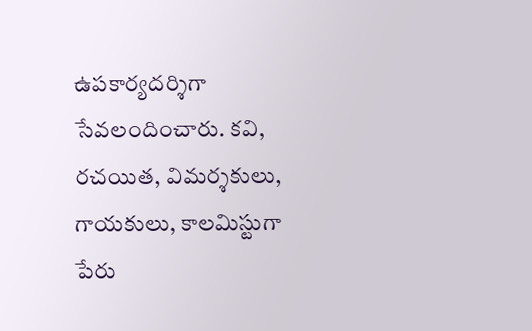ఉపకార్యదర్శిగా సేవలందించారు. కవి, రచయిత, విమర్శకులు, గాయకులు, కాలమిస్టుగా పేరు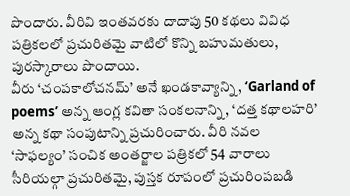పొందారు. వీరివి ఇంతవరకు దాదాపు 50 కథలు వివిధ పత్రికలలో ప్రచురితమై వాటిలో కొన్ని బహుమతులు, పురస్కారాలు పొందాయి.
వీరు ‘చంపకాలోచనమ్’ అనే ఖండకావ్యాన్ని, ‘Garland of poems’ అన్న ఆంగ్ల కవితా సంకలనాన్ని, ‘దత్త కథాలహరి’ అన్న కథా సంపుటాన్ని ప్రచురించారు. వీరి నవల ‘సాఫల్యం’ సంచిక అంతర్జాల పత్రికలో 54 వారాలు సీరియల్గా ప్రచురితమై, పుస్తక రూపంలో ప్రచురింపబడి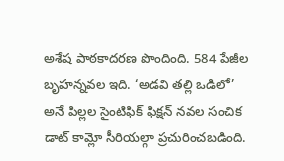అశేష పాఠకాదరణ పొందింది. 584 పేజీల బృహన్నవల ఇది. ‘అడవి తల్లి ఒడిలో’ అనే పిల్లల సైంటిఫిక్ ఫిక్షన్ నవల సంచిక డాట్ కామ్లో సీరియల్గా ప్రచురించబడింది.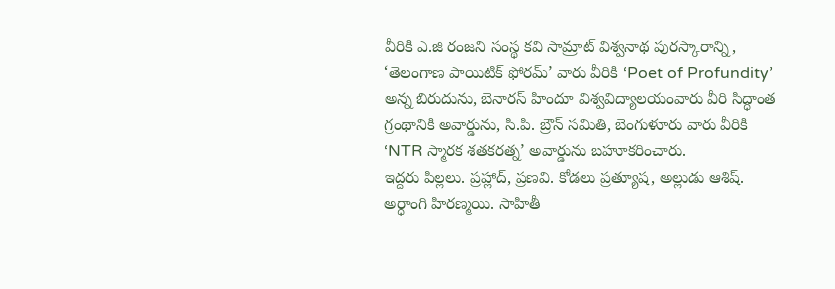వీరికి ఎ.జి రంజని సంస్థ కవి సామ్రాట్ విశ్వనాథ పురస్కారాన్ని, ‘తెలంగాణ పాయిటిక్ ఫోరమ్’ వారు వీరికి ‘Poet of Profundity’ అన్న బిరుదును, బెనారస్ హిందూ విశ్వవిద్యాలయంవారు వీరి సిద్ధాంత గ్రంథానికి అవార్డును, సి.పి. బ్రౌన్ సమితి, బెంగుళూరు వారు వీరికి ‘NTR స్మారక శతకరత్న’ అవార్డును బహూకరించారు.
ఇద్దరు పిల్లలు. ప్రహ్లాద్, ప్రణవి. కోడలు ప్రత్యూష, అల్లుడు ఆశిష్. అర్ధాంగి హిరణ్మయి. సాహితీ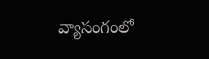వ్యాసంగంలో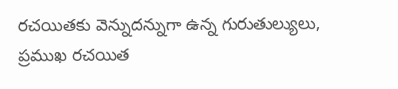రచయితకు వెన్నుదన్నుగా ఉన్న గురుతుల్యులు, ప్రముఖ రచయిత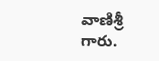వాణిశ్రీ గారు.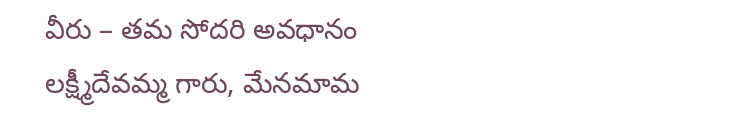వీరు – తమ సోదరి అవధానం లక్ష్మీదేవమ్మ గారు, మేనమామ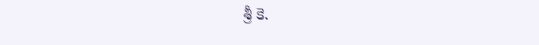శ్రీ కె.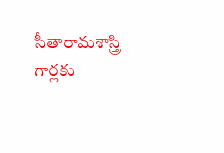సీతారామశాస్త్రి గార్లకు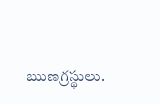ఋణగ్రస్థులు.